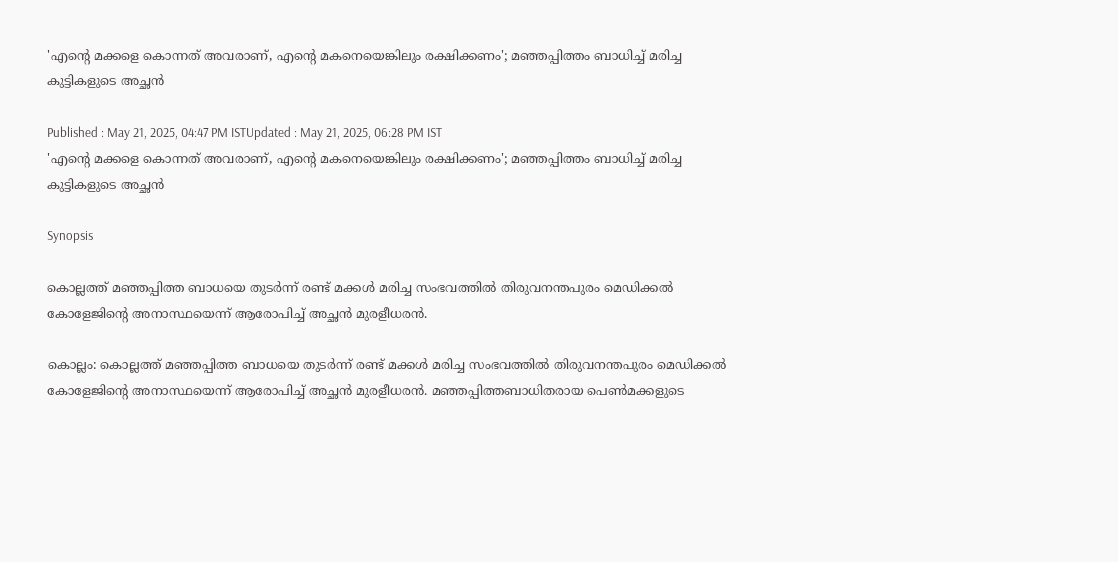'എന്റെ മക്കളെ കൊന്നത് അവരാണ്, എന്റെ മകനെയെങ്കിലും രക്ഷിക്കണം'; മഞ്ഞപ്പിത്തം ബാധിച്ച് മരിച്ച കുട്ടികളുടെ അച്ഛൻ

Published : May 21, 2025, 04:47 PM ISTUpdated : May 21, 2025, 06:28 PM IST
'എന്റെ മക്കളെ കൊന്നത് അവരാണ്, എന്റെ മകനെയെങ്കിലും രക്ഷിക്കണം'; മഞ്ഞപ്പിത്തം ബാധിച്ച് മരിച്ച കുട്ടികളുടെ അച്ഛൻ

Synopsis

കൊല്ലത്ത് മഞ്ഞപ്പിത്ത ബാധയെ തുടർന്ന് രണ്ട് മക്കൾ മരിച്ച സംഭവത്തിൽ തിരുവനന്തപുരം മെഡിക്കൽ കോളേജിന്റെ അനാസ്ഥയെന്ന് ആരോപിച്ച് അച്ഛൻ മുരളീധരൻ.

കൊല്ലം: കൊല്ലത്ത് മഞ്ഞപ്പിത്ത ബാധയെ തുടർന്ന് രണ്ട് മക്കൾ മരിച്ച സംഭവത്തിൽ തിരുവനന്തപുരം മെഡിക്കൽ കോളേജിന്റെ അനാസ്ഥയെന്ന് ആരോപിച്ച് അച്ഛൻ മുരളീധരൻ. മഞ്ഞപ്പിത്തബാധിതരായ പെൺമക്കളുടെ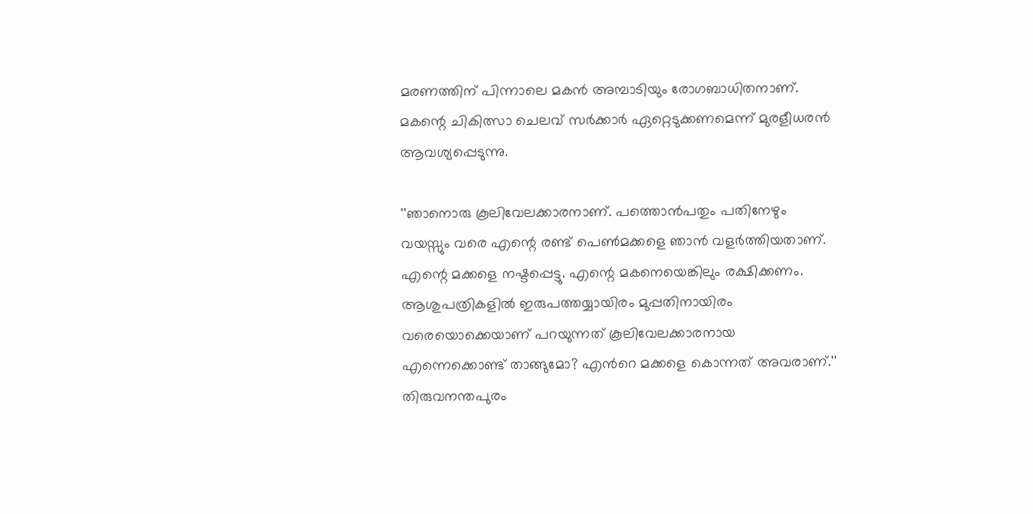മരണത്തിന് പിന്നാലെ മകൻ അമ്പാടിയും രോഗബാധിതനാണ്. മകന്റെ ചികിത്സാ ചെലവ് സർക്കാർ ഏറ്റെടുക്കണമെന്ന് മുരളീധരൻ ആവശ്യപ്പെടുന്നു.

''ഞാനൊരു കൂലിവേലക്കാരനാണ്. പത്തൊൻപതും പതിനേഴും വയസ്സും വരെ എന്റെ രണ്ട് പെൺമക്കളെ ഞാൻ വളർത്തിയതാണ്. എന്റെ മക്കളെ നഷ്ടപ്പെട്ടു. എന്റെ മകനെയെങ്കിലും രക്ഷിക്കണം. ആശുപത്രികളിൽ ഇരുപത്തയ്യായിരം മുപ്പതിനായിരം വരെയൊക്കെയാണ് പറയുന്നത് കൂലിവേലക്കാരനായ എന്നെക്കൊണ്ട് താങ്ങുമോ? എന്‍റെ മക്കളെ കൊന്നത് അവരാണ്.'' തിരുവനന്തപുരം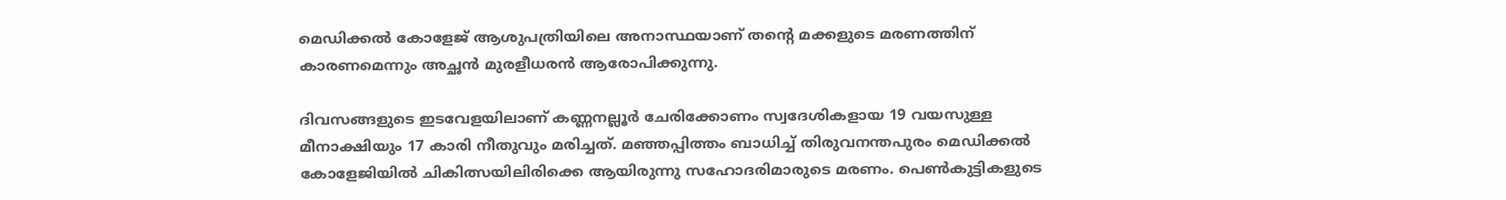മെഡിക്കൽ കോളേജ് ആശുപത്രിയിലെ അനാസ്ഥയാണ് തന്റെ മക്കളുടെ മരണത്തിന് കാരണമെന്നും അച്ഛൻ മുരളീധരൻ ആരോപിക്കുന്നു.

ദിവസങ്ങളുടെ ഇടവേളയിലാണ് കണ്ണനല്ലൂര്‍ ചേരിക്കോണം സ്വദേശികളായ 19 വയസുള്ള മീനാക്ഷിയും 17 കാരി നീതുവും മരിച്ചത്. മഞ്ഞപ്പിത്തം ബാധിച്ച് തിരുവനന്തപുരം മെഡിക്കല്‍ കോളേജിയില്‍ ചികിത്സയിലിരിക്കെ ആയിരുന്നു സഹോദരിമാരുടെ മരണം. പെണ്‍കുട്ടികളുടെ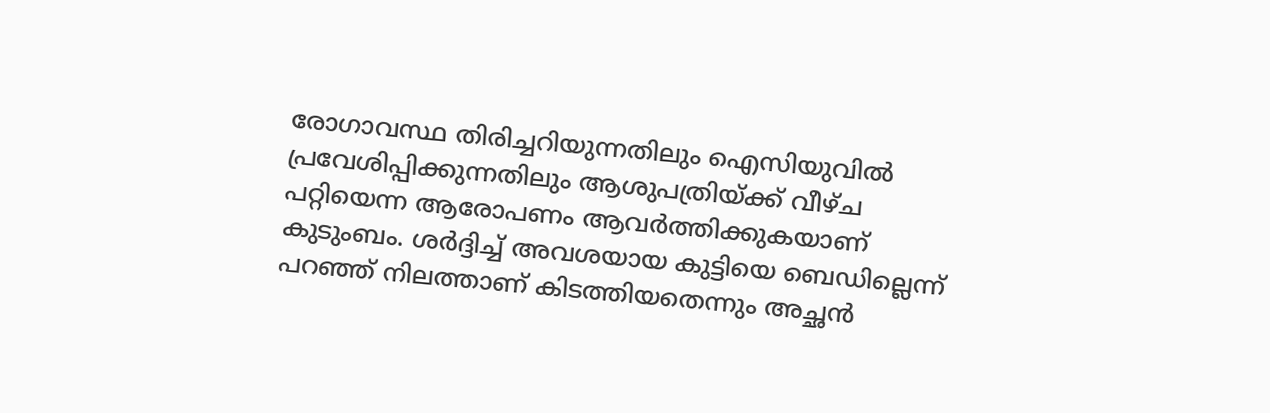രോഗാവസ്ഥ തിരിച്ചറിയുന്നതിലും ഐസിയുവില്‍ പ്രവേശിപ്പിക്കുന്നതിലും ആശുപത്രിയ്ക്ക് വീഴ്ച പറ്റിയെന്ന ആരോപണം ആവര്‍ത്തിക്കുകയാണ് കുടുംബം. ശര്‍ദ്ദിച്ച് അവശയായ കുട്ടിയെ ബെഡില്ലെന്ന് പറഞ്ഞ് നിലത്താണ് കിടത്തിയതെന്നും അച്ഛന്‍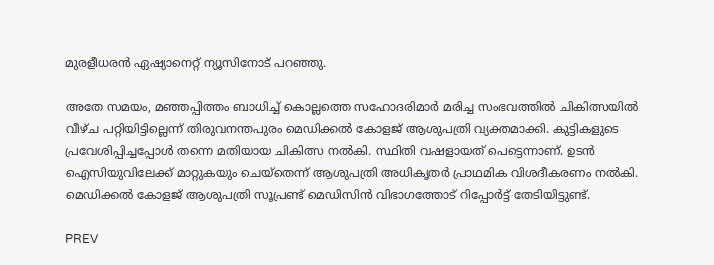മുരളീധരന്‍ ഏഷ്യാനെറ്റ് ന്യൂസിനോട് പറഞ്ഞു.

അതേ സമയം, മഞ്ഞപ്പിത്തം ബാധിച്ച് കൊല്ലത്തെ സഹോദരിമാർ മരിച്ച സംഭവത്തിൽ ചികിത്സയിൽ വീഴ്ച പറ്റിയിട്ടില്ലെന്ന് തിരുവനന്തപുരം മെഡിക്കൽ കോളജ് ആശുപത്രി വ്യക്തമാക്കി. കുട്ടികളുടെ പ്രവേശിപ്പിച്ചപ്പോൾ തന്നെ മതിയായ ചികിത്സ നൽകി. സ്ഥിതി വഷളായത് പെട്ടെന്നാണ്. ഉടൻ ഐസിയുവിലേക്ക് മാറ്റുകയും ചെയ്തെന്ന് ആശുപത്രി അധികൃതർ പ്രാഥമിക വിശദീകരണം നൽകി. മെഡിക്കൽ കോളജ് ആശുപത്രി സൂപ്രണ്ട് മെഡിസിൻ വിഭാഗത്തോട് റിപ്പോർട്ട് തേടിയിട്ടുണ്ട്.

PREV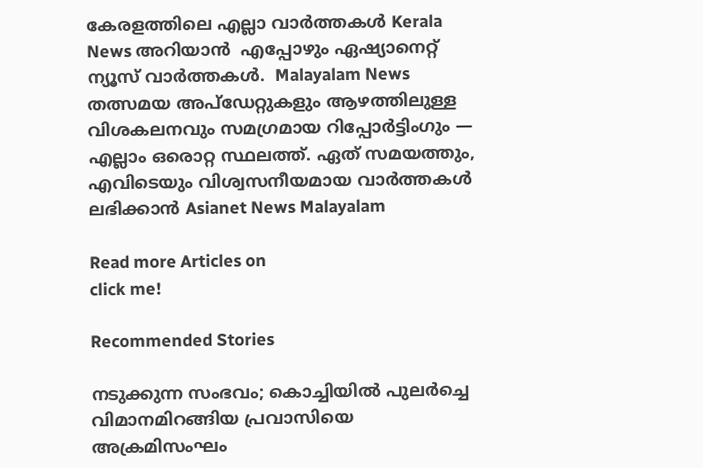കേരളത്തിലെ എല്ലാ വാർത്തകൾ Kerala News അറിയാൻ  എപ്പോഴും ഏഷ്യാനെറ്റ് ന്യൂസ് വാർത്തകൾ.  Malayalam News   തത്സമയ അപ്‌ഡേറ്റുകളും ആഴത്തിലുള്ള വിശകലനവും സമഗ്രമായ റിപ്പോർട്ടിംഗും — എല്ലാം ഒരൊറ്റ സ്ഥലത്ത്. ഏത് സമയത്തും, എവിടെയും വിശ്വസനീയമായ വാർത്തകൾ ലഭിക്കാൻ Asianet News Malayalam

Read more Articles on
click me!

Recommended Stories

നടുക്കുന്ന സംഭവം; കൊച്ചിയിൽ പുലർച്ചെ വിമാനമിറങ്ങിയ പ്രവാസിയെ അക്രമിസംഘം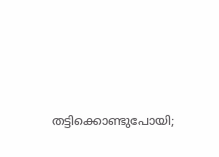തട്ടിക്കൊണ്ടുപോയി;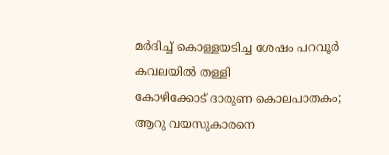മർദിച്ച് കൊള്ളയടിച്ച ശേഷം പറവൂർ കവലയിൽ തള്ളി
കോഴിക്കോട് ദാരുണ കൊലപാതകം; ആറു വയസുകാരനെ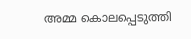അമ്മ കൊലപ്പെടുത്തി